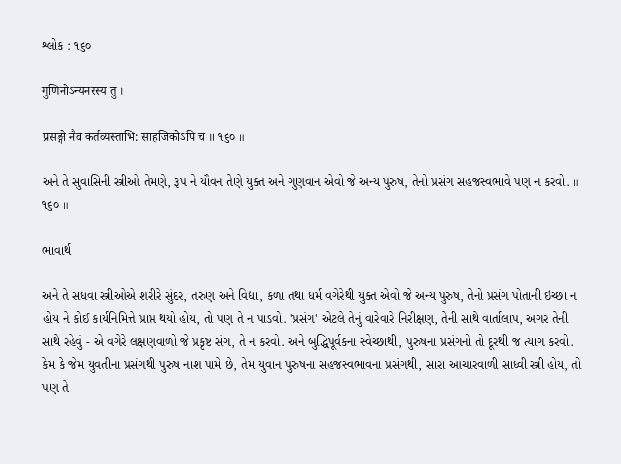શ્લોક : ૧૬૦

गुणिनोऽन्यनरस्य तु ।

प्रसङ्गो नैव कर्तव्यस्ताभि: साहजिकोऽपि च ॥ ૧૬૦ ॥

અને તે સુવાસિની સ્ત્રીઓ તેમણે, રૂપ ને યૌવન તેણે યુક્ત અને ગુણવાન એવો જે અન્ય પુરુષ, તેનો પ્રસંગ સહજસ્વભાવે પણ ન કરવો. ॥ ૧૬૦ ॥

ભાવાર્થ

અને તે સધવા સ્ત્રીઓએ શરીરે સુંદર, તરુણ અને વિદ્યા, કળા તથા ધર્મ વગેરેથી યુક્ત એવો જે અન્ય પુરુષ, તેનો પ્રસંગ પોતાની ઇચ્છા ન હોય ને કોઈ કાર્યનિમિત્તે પ્રાપ્ત થયો હોય, તો પણ તે ન પાડવો. 'પ્રસંગ' એટલે તેનું વારેવારે નિરીક્ષણ, તેની સાથે વાર્તાલાપ, અગર તેની સાથે રહેવું - એ વગેરે લક્ષણવાળો જે પ્રકૃષ્ટ સંગ, તે ન કરવો. અને બુદ્ધિપૂર્વકના સ્વેચ્છાથી, પુરુષના પ્રસંગનો તો દૂરથી જ ત્યાગ કરવો. કેમ કે જેમ યુવતીના પ્રસંગથી પુરુષ નાશ પામે છે, તેમ યુવાન પુરુષના સહજસ્વભાવના પ્રસંગથી, સારા આચારવાળી સાધ્વી સ્ત્રી હોય, તો પણ તે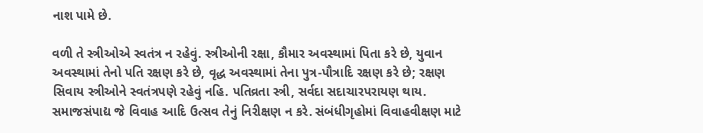નાશ પામે છે.

વળી તે સ્ત્રીઓએ સ્વતંત્ર ન રહેવું. સ્ત્રીઓની રક્ષા, કૌમાર અવસ્થામાં પિતા કરે છે, યુવાન અવસ્થામાં તેનો પતિ રક્ષણ કરે છે, વૃદ્ધ અવસ્થામાં તેના પુત્ર-પૌત્રાદિ રક્ષણ કરે છે; રક્ષણ સિવાય સ્ત્રીઓને સ્વતંત્રપણે રહેવું નહિ. પતિવ્રતા સ્ત્રી, સર્વદા સદાચારપરાયણ થાય. સમાજસંપાદ્ય જે વિવાહ આદિ ઉત્સવ તેનું નિરીક્ષણ ન કરે. સંબંધીગૃહોમાં વિવાહવીક્ષણ માટે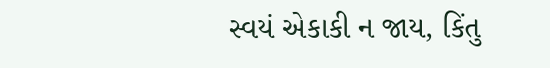સ્વયં એકાકી ન જાય, કિંતુ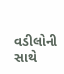વડીલોની સાથે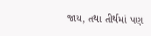જાય, તથા તીર્થમાં પણ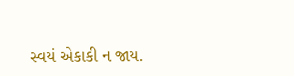સ્વયં એકાકી ન જાય.